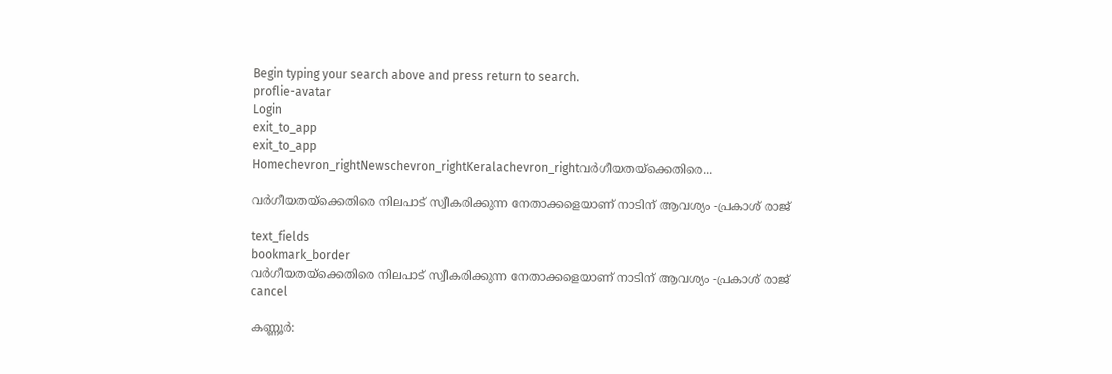Begin typing your search above and press return to search.
proflie-avatar
Login
exit_to_app
exit_to_app
Homechevron_rightNewschevron_rightKeralachevron_rightവർഗീയതയ്‌ക്കെതിരെ...

വർഗീയതയ്‌ക്കെതിരെ നിലപാട് സ്വീകരിക്കുന്ന നേതാക്കളെയാണ് നാടിന് ആവശ്യം -പ്രകാശ് രാജ്

text_fields
bookmark_border
വർഗീയതയ്‌ക്കെതിരെ നിലപാട് സ്വീകരിക്കുന്ന നേതാക്കളെയാണ് നാടിന് ആവശ്യം -പ്രകാശ് രാജ്
cancel

കണ്ണൂർ: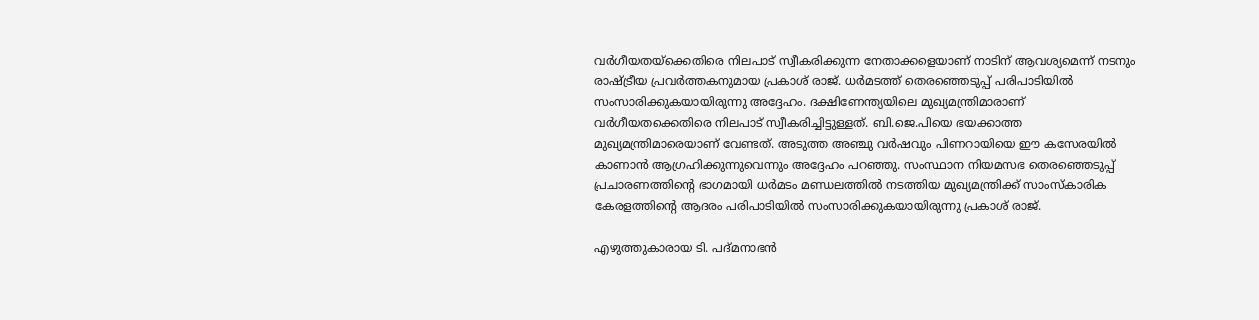വർഗീയതയ്‌ക്കെതിരെ നിലപാട് സ്വീകരിക്കുന്ന നേതാക്കളെയാണ് നാടിന് ആവശ്യമെന്ന് നടനും രാഷ്ട്രീയ പ്രവർത്തകനുമായ പ്രകാശ് രാജ്. ധർമടത്ത് തെരഞ്ഞെടുപ്പ് പരിപാടിയിൽ സംസാരിക്കുകയായിരുന്നു അദ്ദേഹം. ദക്ഷിണേന്ത്യയിലെ മുഖ്യമന്ത്രിമാരാണ് വർഗീയതക്കെതിരെ നിലപാട് സ്വീകരിച്ചിട്ടുള്ളത്. ബി.ജെ.പിയെ ഭയക്കാത്ത മുഖ്യമന്ത്രിമാരെയാണ് വേണ്ടത്. അടുത്ത അഞ്ചു വർഷവും പിണറായിയെ ഈ കസേരയിൽ കാണാൻ ആഗ്രഹിക്കുന്നുവെന്നും അദ്ദേഹം പറഞ്ഞു. സംസ്ഥാന നിയമസഭ തെരഞ്ഞെടുപ്പ് പ്രചാരണത്തിന്റെ ഭാഗമായി ധർമടം മണ്ഡലത്തിൽ നടത്തിയ മുഖ്യമന്ത്രിക്ക് സാംസ്കാരിക കേരളത്തിന്റെ ആദരം പരിപാടിയിൽ സംസാരിക്കുകയായിരുന്നു പ്രകാശ് രാജ്.

എഴുത്തുകാരായ ടി. പദ്‌മനാഭൻ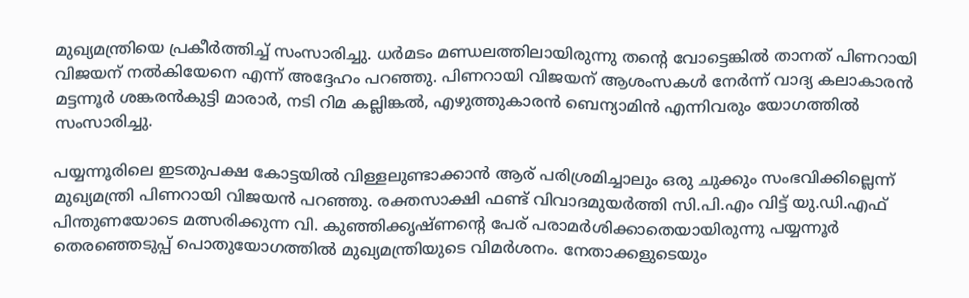മുഖ്യമന്ത്രിയെ പ്രകീർത്തിച്ച് സംസാരിച്ചു. ധർമടം മണ്ഡലത്തിലായിരുന്നു തന്റെ വോട്ടെങ്കിൽ താനത് പിണറായി വിജയന് നൽകിയേനെ എന്ന് അദ്ദേഹം പറഞ്ഞു. പിണറായി വിജയന് ആശംസകൾ നേർന്ന് വാദ്യ കലാകാരൻ മട്ടന്നൂർ ശങ്കരൻകുട്ടി മാരാർ, നടി റിമ കല്ലിങ്കൽ, എഴുത്തുകാരൻ ബെന്യാമിൻ എന്നിവരും യോഗത്തിൽ സംസാരിച്ചു.

പയ്യന്നൂരിലെ ഇടതുപക്ഷ കോട്ടയിൽ വിള്ളലുണ്ടാക്കാൻ ആര് പരിശ്രമിച്ചാലും ഒരു ചുക്കും സംഭവിക്കില്ലെന്ന് മുഖ്യമന്ത്രി പിണറായി വിജയൻ പറഞ്ഞു. രക്തസാക്ഷി ഫണ്ട് വിവാദമുയർത്തി സി.പി.എം വിട്ട് യു.ഡി.എഫ് പിന്തുണയോടെ മത്സരിക്കുന്ന വി. കുഞ്ഞിക്കൃഷ്ണന്റെ പേര് പരാമർശിക്കാതെയായിരുന്നു പയ്യന്നൂർ തെരഞ്ഞെടുപ്പ് പൊതുയോഗത്തിൽ മുഖ്യമന്ത്രിയുടെ വിമർശനം. നേതാക്കളുടെയും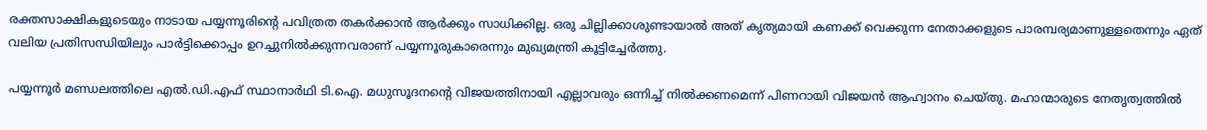രക്തസാക്ഷികളുടെയും നാടായ പയ്യന്നൂരിന്റെ പവിത്രത തകർക്കാൻ ആർക്കും സാധിക്കില്ല. ഒരു ചില്ലിക്കാശുണ്ടായാൽ അത് കൃത്യമായി കണക്ക് വെക്കുന്ന നേതാക്കളുടെ പാരമ്പര്യമാണുള്ളതെന്നും ഏത് വലിയ പ്രതിസന്ധിയിലും പാർട്ടിക്കൊപ്പം ഉറച്ചുനിൽക്കുന്നവരാണ് പയ്യന്നൂരുകാരെന്നും മുഖ്യമന്ത്രി കൂട്ടിച്ചേർത്തു.

പയ്യന്നൂർ മണ്ഡലത്തിലെ എൽ.ഡി.എഫ് സ്ഥാനാർഥി ടി.ഐ. മധുസൂദനന്റെ വിജയത്തിനായി എല്ലാവരും ഒന്നിച്ച് നിൽക്കണമെന്ന് പിണറായി വിജയൻ ആഹ്വാനം ചെയ്തു. മഹാന്മാരുടെ നേതൃത്വത്തിൽ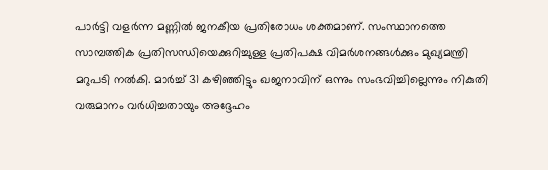പാർട്ടി വളർന്ന മണ്ണിൽ ജനകീയ പ്രതിരോധം ശക്തമാണ്. സംസ്ഥാനത്തെ സാമ്പത്തിക പ്രതിസന്ധിയെക്കുറിച്ചുള്ള പ്രതിപക്ഷ വിമർശനങ്ങൾക്കും മുഖ്യമന്ത്രി മറുപടി നൽകി. മാർച്ച് 31 കഴിഞ്ഞിട്ടും ഖജനാവിന് ഒന്നും സംഭവിച്ചില്ലെന്നും നികുതി വരുമാനം വർധിച്ചതായും അദ്ദേഹം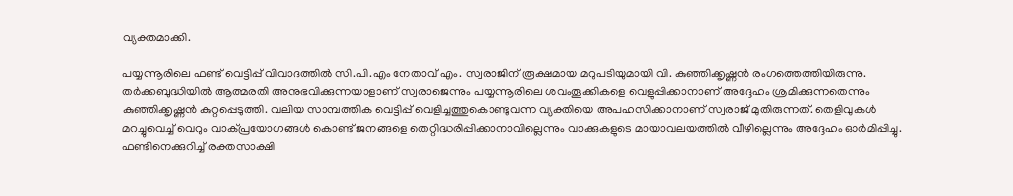വ്യക്തമാക്കി.

പയ്യന്നൂരിലെ ഫണ്ട് വെട്ടിപ്പ് വിവാദത്തിൽ സി.പി.എം നേതാവ് എം. സ്വരാജിന് രൂക്ഷമായ മറുപടിയുമായി വി. കുഞ്ഞിക്കൃഷ്ണൻ രംഗത്തെത്തിയിരുന്നു. തർക്കബുദ്ധിയിൽ ആത്മരതി അനുഭവിക്കുന്നയാളാണ് സ്വരാജെന്നും പയ്യന്നൂരിലെ ശവംതൂക്കികളെ വെളുപ്പിക്കാനാണ് അദ്ദേഹം ശ്രമിക്കുന്നതെന്നും കുഞ്ഞിക്കൃഷ്ണൻ കുറ്റപ്പെടുത്തി. വലിയ സാമ്പത്തിക വെട്ടിപ്പ് വെളിച്ചത്തുകൊണ്ടുവന്ന വ്യക്തിയെ അപഹസിക്കാനാണ് സ്വരാജ് മുതിരുന്നത്. തെളിവുകൾ മറച്ചുവെച്ച് വെറും വാക്പ്രയോഗങ്ങൾ കൊണ്ട് ജനങ്ങളെ തെറ്റിദ്ധരിപ്പിക്കാനാവില്ലെന്നും വാക്കുകളുടെ മായാവലയത്തിൽ വീഴില്ലെന്നും അദ്ദേഹം ഓർമിപ്പിച്ചു. ഫണ്ടിനെക്കുറിച്ച് രക്തസാക്ഷി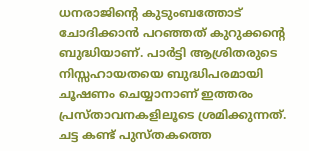ധനരാജിന്റെ കുടുംബത്തോട് ചോദിക്കാൻ പറഞ്ഞത് കുറുക്കന്റെ ബുദ്ധിയാണ്. പാർട്ടി ആശ്രിതരുടെ നിസ്സഹായതയെ ബുദ്ധിപരമായി ചൂഷണം ചെയ്യാനാണ് ഇത്തരം പ്രസ്താവനകളിലൂടെ ശ്രമിക്കുന്നത്. ചട്ട കണ്ട് പുസ്തകത്തെ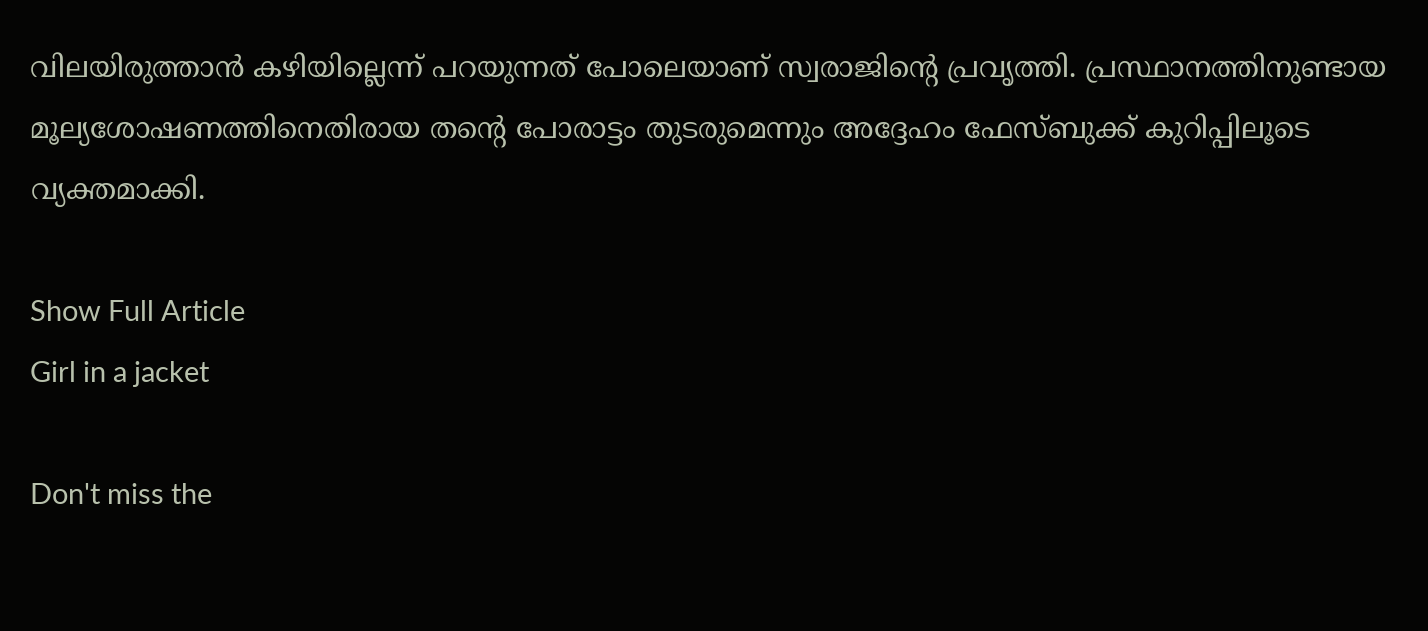വിലയിരുത്താൻ കഴിയില്ലെന്ന് പറയുന്നത് പോലെയാണ് സ്വരാജിന്‍റെ പ്രവൃത്തി. പ്രസ്ഥാനത്തിനുണ്ടായ മൂല്യശോഷണത്തിനെതിരായ തന്റെ പോരാട്ടം തുടരുമെന്നും അദ്ദേഹം ഫേസ്ബുക്ക് കുറിപ്പിലൂടെ വ്യക്തമാക്കി.

Show Full Article
Girl in a jacket

Don't miss the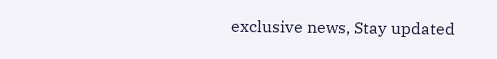exclusive news, Stay updated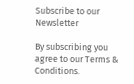Subscribe to our Newsletter

By subscribing you agree to our Terms & Conditions.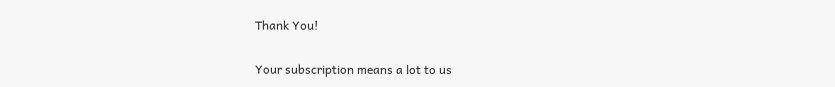Thank You!

Your subscription means a lot to us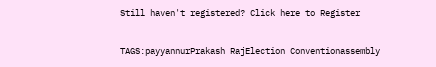Still haven't registered? Click here to Register

TAGS:payyannurPrakash RajElection Conventionassembly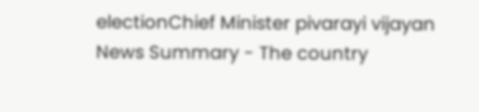electionChief Minister pivarayi vijayan
News Summary - The country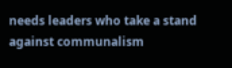needs leaders who take a stand against communalism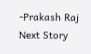-Prakash Raj
Next Story